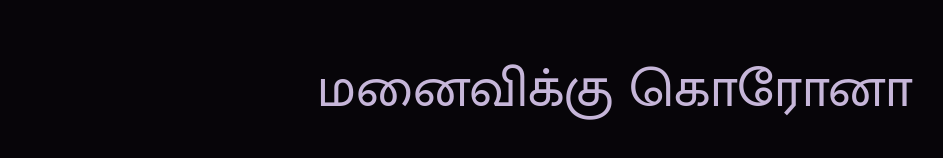மனைவிக்கு கொரோனா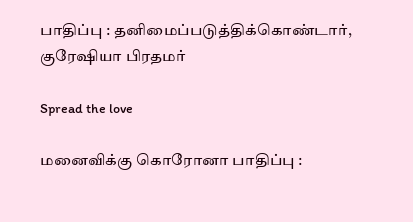பாதிப்பு : தனிமைப்படுத்திக்கொண்டார், குரேஷியா பிரதமர்

Spread the love

மனைவிக்கு கொரோனா பாதிப்பு :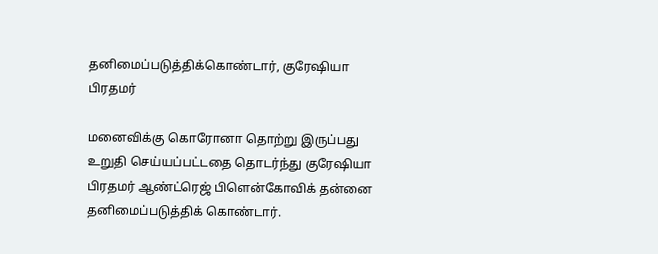தனிமைப்படுத்திக்கொண்டார், குரேஷியா பிரதமர்

மனைவிக்கு கொரோனா தொற்று இருப்பது உறுதி செய்யப்பட்டதை தொடர்ந்து குரேஷியா பிரதமர் ஆண்ட்ரெஜ் பிளென்கோவிக் தன்னை தனிமைப்படுத்திக் கொண்டார்.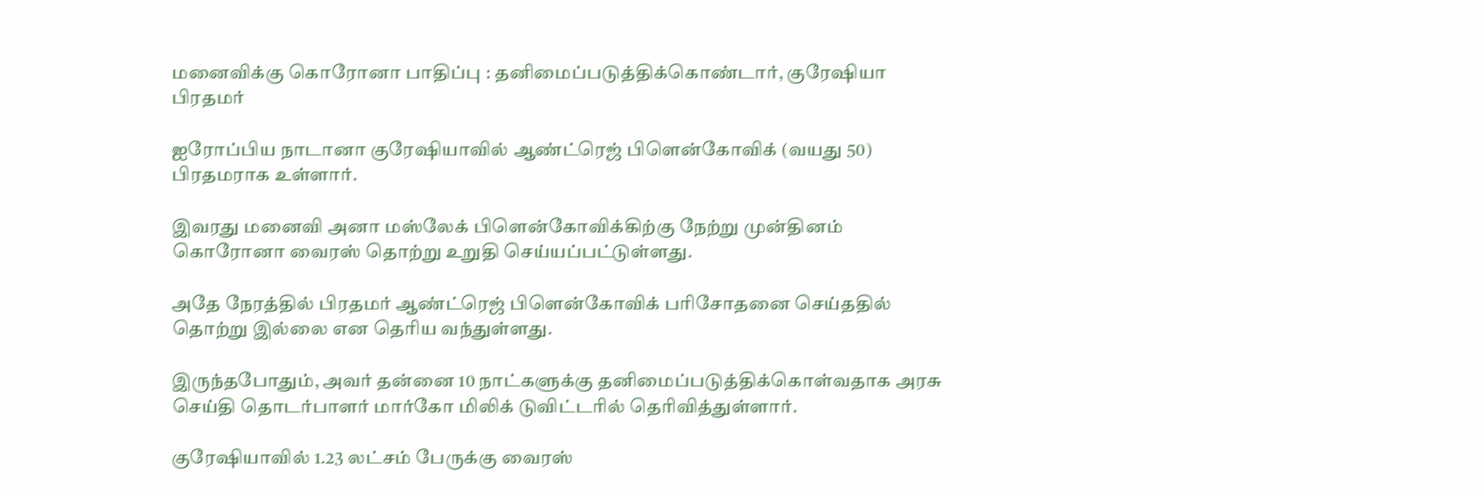மனைவிக்கு கொரோனா பாதிப்பு : தனிமைப்படுத்திக்கொண்டார், குரேஷியா பிரதமர்

ஐரோப்பிய நாடானா குரேஷியாவில் ஆண்ட்ரெஜ் பிளென்கோவிக் (வயது 50) பிரதமராக உள்ளார்.

இவரது மனைவி அனா மஸ்லேக் பிளென்கோவிக்கிற்கு நேற்று முன்தினம் கொரோனா வைரஸ் தொற்று உறுதி செய்யப்பட்டுள்ளது.

அதே நேரத்தில் பிரதமர் ஆண்ட்ரெஜ் பிளென்கோவிக் பரிசோதனை செய்ததில் தொற்று இல்லை என தெரிய வந்துள்ளது.

இருந்தபோதும், அவர் தன்னை 10 நாட்களுக்கு தனிமைப்படுத்திக்கொள்வதாக அரசு செய்தி தொடர்பாளர் மார்கோ மிலிக் டுவிட்டரில் தெரிவித்துள்ளார்.

குரேஷியாவில் 1.23 லட்சம் பேருக்கு வைரஸ்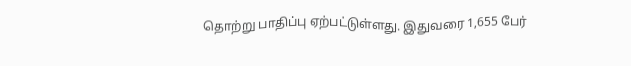தொற்று பாதிப்பு ஏற்பட்டுள்ளது. இதுவரை 1,655 பேர்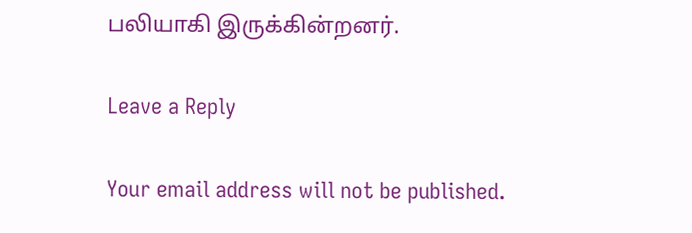பலியாகி இருக்கின்றனர்.

Leave a Reply

Your email address will not be published.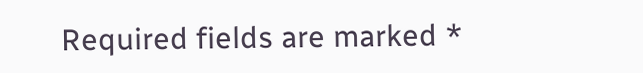Required fields are marked *